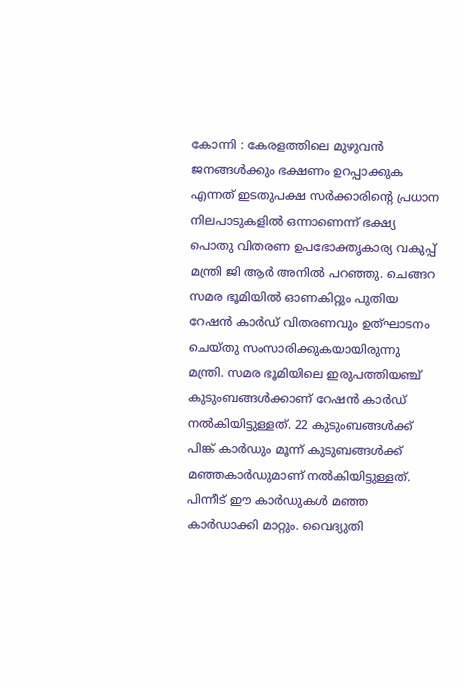കോന്നി : കേരളത്തിലെ മുഴുവൻ ജനങ്ങൾക്കും ഭക്ഷണം ഉറപ്പാക്കുക എന്നത് ഇടതുപക്ഷ സർക്കാരിന്റെ പ്രധാന നിലപാടുകളിൽ ഒന്നാണെന്ന് ഭക്ഷ്യ പൊതു വിതരണ ഉപഭോക്തൃകാര്യ വകുപ്പ് മന്ത്രി ജി ആർ അനിൽ പറഞ്ഞു. ചെങ്ങറ സമര ഭൂമിയിൽ ഓണകിറ്റും പുതിയ റേഷൻ കാർഡ് വിതരണവും ഉത്ഘാടനം ചെയ്തു സംസാരിക്കുകയായിരുന്നു മന്ത്രി. സമര ഭൂമിയിലെ ഇരുപത്തിയഞ്ച് കുടുംബങ്ങൾക്കാണ് റേഷൻ കാർഡ് നൽകിയിട്ടുള്ളത്. 22 കുടുംബങ്ങൾക്ക് പിങ്ക് കാർഡും മൂന്ന് കുടുബങ്ങൾക്ക് മഞ്ഞകാർഡുമാണ് നൽകിയിട്ടുള്ളത്. പിന്നീട് ഈ കാർഡുകൾ മഞ്ഞ കാർഡാക്കി മാറ്റും. വൈദ്യുതി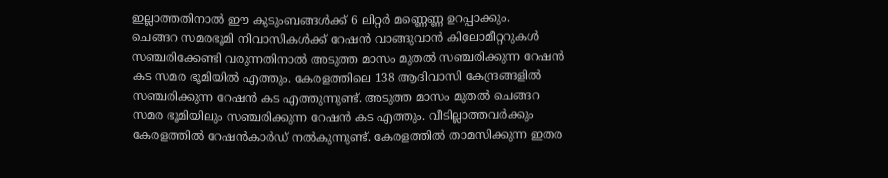ഇല്ലാത്തതിനാൽ ഈ കുടുംബങ്ങൾക്ക് 6 ലിറ്റർ മണ്ണെണ്ണ ഉറപ്പാക്കും.
ചെങ്ങറ സമരഭൂമി നിവാസികൾക്ക് റേഷൻ വാങ്ങുവാൻ കിലോമീറ്ററുകൾ സഞ്ചരിക്കേണ്ടി വരുന്നതിനാൽ അടുത്ത മാസം മുതൽ സഞ്ചരിക്കുന്ന റേഷൻ കട സമര ഭൂമിയിൽ എത്തും. കേരളത്തിലെ 138 ആദിവാസി കേന്ദ്രങ്ങളിൽ സഞ്ചരിക്കുന്ന റേഷൻ കട എത്തുന്നുണ്ട്. അടുത്ത മാസം മുതൽ ചെങ്ങറ സമര ഭൂമിയിലും സഞ്ചരിക്കുന്ന റേഷൻ കട എത്തും. വീടില്ലാത്തവർക്കും കേരളത്തിൽ റേഷൻകാർഡ് നൽകുന്നുണ്ട്. കേരളത്തിൽ താമസിക്കുന്ന ഇതര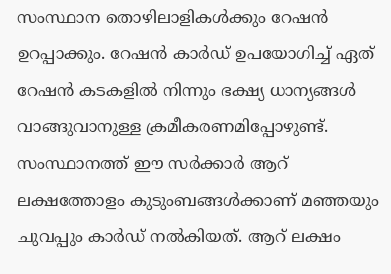സംസ്ഥാന തൊഴിലാളികൾക്കും റേഷൻ ഉറപ്പാക്കും. റേഷൻ കാർഡ് ഉപയോഗിച്ച് ഏത് റേഷൻ കടകളിൽ നിന്നും ഭക്ഷ്യ ധാന്യങ്ങൾ വാങ്ങുവാനുള്ള ക്രമീകരണമിപ്പോഴുണ്ട്.
സംസ്ഥാനത്ത് ഈ സർക്കാർ ആറ് ലക്ഷത്തോളം കുടുംബങ്ങൾക്കാണ് മഞ്ഞയും ചുവപ്പും കാർഡ് നൽകിയത്. ആറ് ലക്ഷം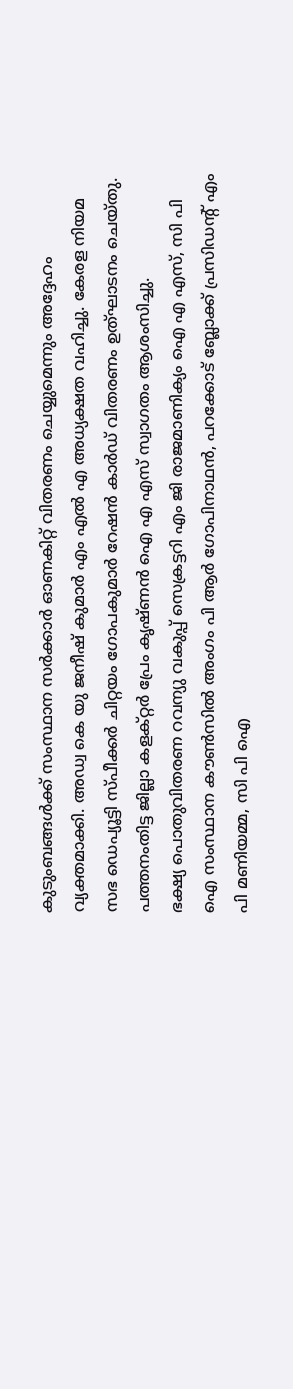കുടുംബങ്ങൾക്ക് സംസ്ഥാന സർക്കാർ ഓണകിറ്റ് വിതരണം ചെയ്യുമെന്നും അദ്ദേഹം വ്യക്തമാക്കി. അഡ്വ കെ യു ജനീഷ് കുമാർ എം എൽ എ അധ്യക്ഷത വഹിച്ചു. കേരള നിയമ സഭ ഡെപ്യൂട്ടി സ്പീക്കർ ചിറ്റയം ഗോപകുമാർ റേഷൻ കാർഡ് വിതരണം ഉത്ഘാടനം ചെയ്തു. പത്തനംതിട്ട ജില്ലാ കളക്റ്റർ പ്രേം കൃഷ്ണൻ ഐ എ എസ് സ്വാഗതം ആശംസിച്ചു.
ഭക്ഷ്യ പൊതുവിതരണ റവന്യു വകുപ്പ് സെക്രട്ടറി എം ജി രാജമാണിക്യം ഐ എ എസ്, സി പി ഐ സംസ്ഥാന കൗൺസിൽ അംഗം പി ആർ ഗോപിനാഥൻ, പറക്കോട് ബ്ലോക്ക് പ്രസിഡന്റ് എം പി മണിയമ്മ, സി പി ഐ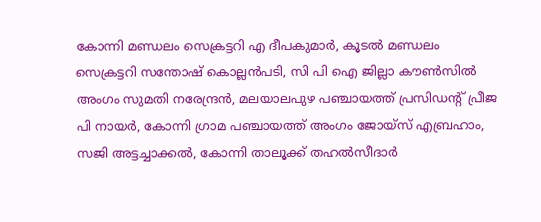കോന്നി മണ്ഡലം സെക്രട്ടറി എ ദീപകുമാർ, കൂടൽ മണ്ഡലം സെക്രട്ടറി സന്തോഷ് കൊല്ലൻപടി, സി പി ഐ ജില്ലാ കൗൺസിൽ അംഗം സുമതി നരേന്ദ്രൻ, മലയാലപുഴ പഞ്ചായത്ത് പ്രസിഡന്റ് പ്രീജ പി നായർ, കോന്നി ഗ്രാമ പഞ്ചായത്ത് അംഗം ജോയ്സ് എബ്രഹാം, സജി അട്ടച്ചാക്കൽ, കോന്നി താലൂക്ക് തഹൽസീദാർ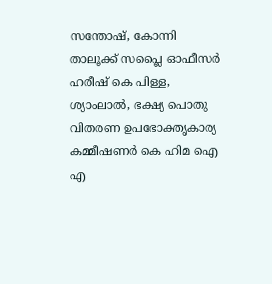സന്തോഷ്, കോന്നി താലൂക്ക് സപ്ലൈ ഓഫീസർ ഹരീഷ് കെ പിള്ള, ശ്യാംലാൽ, ഭക്ഷ്യ പൊതു വിതരണ ഉപഭോക്തൃകാര്യ കമ്മീഷണർ കെ ഹിമ ഐ എ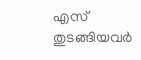എസ് തുടങ്ങിയവർ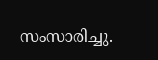സംസാരിച്ചു.